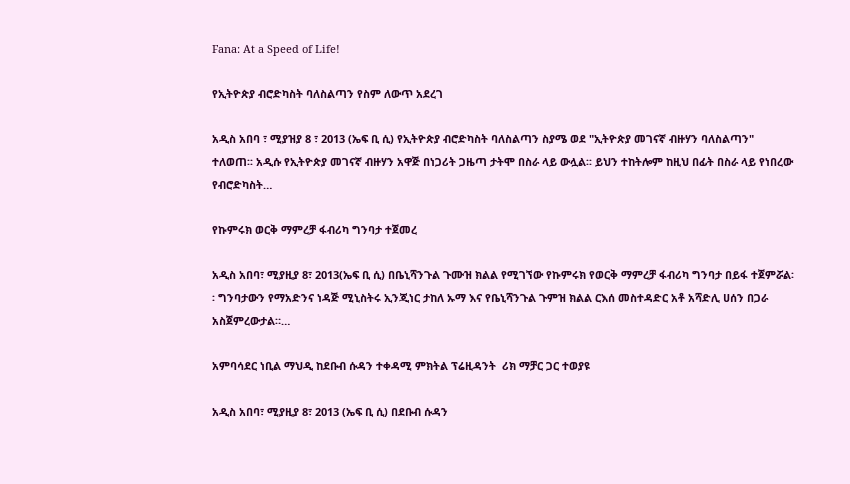Fana: At a Speed of Life!

የኢትዮጵያ ብሮድካስት ባለስልጣን የስም ለውጥ አደረገ

አዲስ አበባ ፣ ሚያዝያ 8 ፣ 2013 (ኤፍ ቢ ሲ) የኢትዮጵያ ብሮድካስት ባለስልጣን ስያሜ ወደ "ኢትዮጵያ መገናኛ ብዙሃን ባለስልጣን" ተለወጠ፡፡ አዲሱ የኢትዮጵያ መገናኛ ብዙሃን አዋጅ በነጋሪት ጋዜጣ ታትሞ በስራ ላይ ውሏል፡፡ ይህን ተከትሎም ከዚህ በፊት በስራ ላይ የነበረው የብሮድካስት…

የኩምሩክ ወርቅ ማምረቻ ፋብሪካ ግንባታ ተጀመረ

አዲስ አበባ፣ ሚያዚያ 8፣ 2013(ኤፍ ቢ ሲ) በቤኒሻንጉል ጉሙዝ ክልል የሚገኘው የኩምሩክ የወርቅ ማምረቻ ፋብሪካ ግንባታ በይፋ ተጀምሯል፡፡ ግንባታውን የማአድንና ነዳጅ ሚኒስትሩ ኢንጂነር ታከለ ኡማ እና የቤኒሻንጉል ጉምዝ ክልል ርእሰ መስተዳድር አቶ አሻድሊ ሀሰን በጋራ አስጀምረውታል።…

አምባሳደር ነቢል ማህዲ ከደቡብ ሱዳን ተቀዳሚ ምክትል ፕሬዚዳንት  ሪክ ማቻር ጋር ተወያዩ

አዲስ አበባ፣ ሚያዚያ 8፣ 2013 (ኤፍ ቢ ሲ) በደቡብ ሱዳን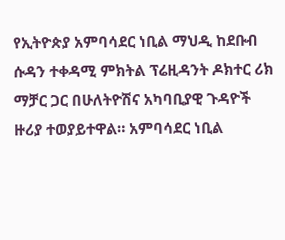የኢትዮጵያ አምባሳደር ነቢል ማህዲ ከደቡብ ሱዳን ተቀዳሚ ምክትል ፕሬዚዳንት ዶክተር ሪክ ማቻር ጋር በሁለትዮሽና አካባቢያዊ ጉዳዮች ዙሪያ ተወያይተዋል። አምባሳደር ነቢል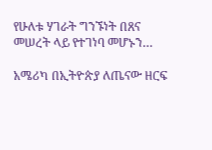የሁለቱ ሃገራት ግንኙነት በጸና መሠረት ላይ የተገነባ መሆኑን…

አሜሪካ በኢትዮጵያ ለጤናው ዘርፍ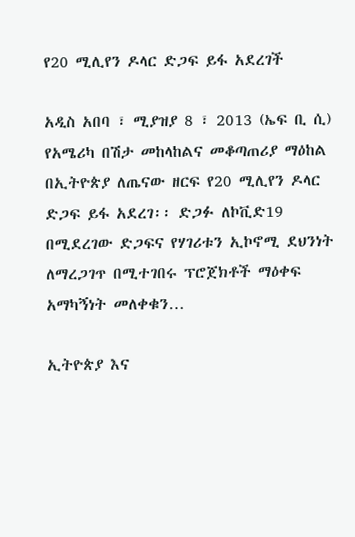የ20 ሚሊየን ዶላር ድጋፍ ይፋ አደረገች

አዲስ አበባ ፣ ሚያዝያ 8 ፣ 2013 (ኤፍ ቢ ሲ) የአሜሪካ በሽታ መከላከልና መቆጣጠሪያ ማዕከል በኢትዮጵያ ለጤናው ዘርፍ የ20 ሚሊየን ዶላር ድጋፍ ይፋ አደረገ፡፡ ድጋፉ ለኮቪድ19 በሚደረገው ድጋፍና የሃገሪቱን ኢኮኖሚ ደህንነት ለማረጋገጥ በሚተገበሩ ፕሮጀክቶች ማዕቀፍ አማካኝነት መለቀቁን…

ኢትዮጵያ እና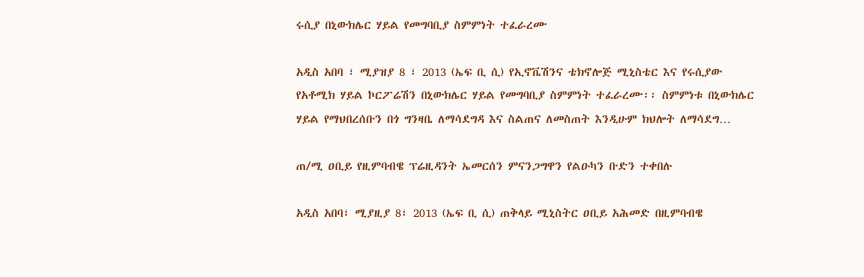ሩሲያ በኒውክሌር ሃይል የመግባቢያ ስምምነት ተፈራረሙ

አዲስ አበባ ፣ ሚያዝያ 8 ፣ 2013 (ኤፍ ቢ ሲ) የኢኖቬሽንና ቴክኖሎጅ ሚኒስቴር እና የሩሲያው የአቶሚክ ሃይል ኮርፖሬሽን በኒውክሌር ሃይል የመግባቢያ ስምምነት ተፈራረሙ፡፡ ስምምነቱ በኒውክሌር ሃይል የማህበረሰቡን በጎ ግንዛቤ ለማሳደግዳ እና ስልጠና ለመስጠት እንዲሁም ክህሎት ለማሳደግ…

ጠ/ሚ ዐቢይ የዚምባብዌ ፕሬዚዳንት ኤመርሰን ምናንጋግዋን የልዑካን ቡድን ተቀበሉ

አዲስ አበባ፣ ሚያዚያ 8፣ 2013 (ኤፍ ቢ ሲ) ጠቅላይ ሚኒስትር ዐቢይ አሕመድ በዚምባብዌ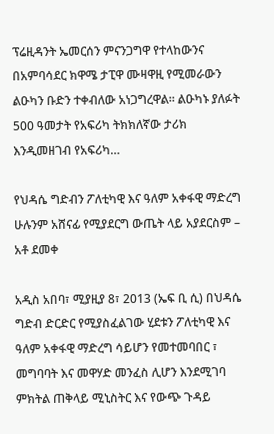ፕሬዚዳንት ኤመርሰን ምናንጋግዋ የተላከውንና በአምባሳደር ክዋሜ ታፒዋ ሙዛዋዚ የሚመራውን ልዑካን ቡድን ተቀብለው አነጋግረዋል። ልዑካኑ ያለፉት 500 ዓመታት የአፍሪካ ትክክለኛው ታሪክ እንዲመዘገብ የአፍሪካ…

የህዳሴ ግድብን ፖለቲካዊ እና ዓለም አቀፋዊ ማድረግ ሁሉንም አሸናፊ የሚያደርግ ውጤት ላይ አያደርስም – አቶ ደመቀ

አዲስ አበባ፣ ሚያዚያ 8፣ 2013 (ኤፍ ቢ ሲ) በህዳሴ ግድብ ድርድር የሚያስፈልገው ሂደቱን ፖለቲካዊ እና ዓለም አቀፋዊ ማድረግ ሳይሆን የመተመባበር ፣ መግባባት እና መዋሃድ መንፈስ ሊሆን እንደሚገባ ምክትል ጠቅላይ ሚኒስትር እና የውጭ ጉዳይ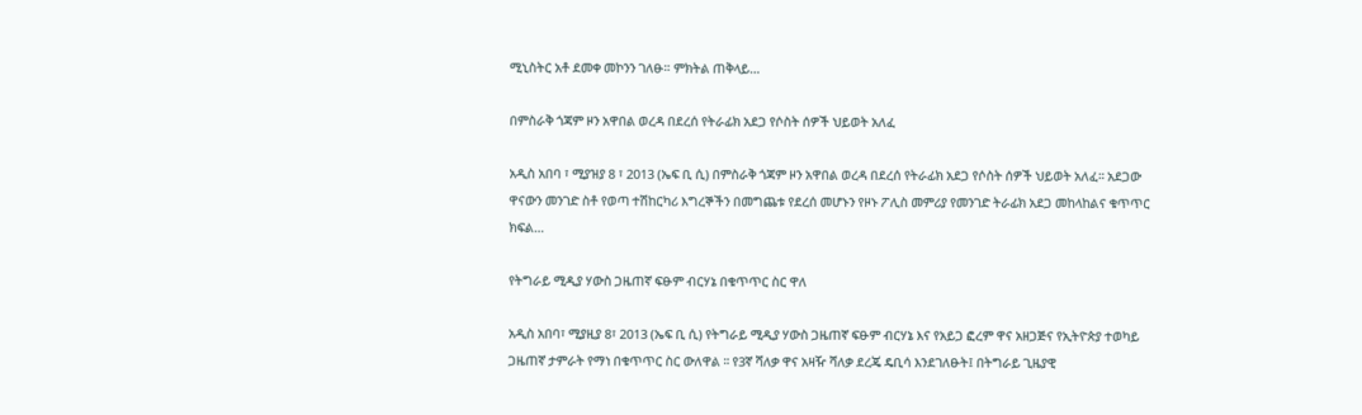ሚኒስትር አቶ ደመቀ መኮንን ገለፁ። ምክትል ጠቅላይ…

በምስራቅ ጎጃም ዞን አዋበል ወረዳ በደረሰ የትራፊክ አደጋ የሶስት ሰዎች ህይወት አለፈ

አዲስ አበባ ፣ ሚያዝያ 8 ፣ 2013 (ኤፍ ቢ ሲ) በምስራቅ ጎጃም ዞን አዋበል ወረዳ በደረሰ የትራፊክ አደጋ የሶስት ሰዎች ህይወት አለፈ፡፡ አደጋው ዋናውን መንገድ ስቶ የወጣ ተሽከርካሪ እግረኞችን በመግጨቱ የደረሰ መሆኑን የዞኑ ፖሊስ መምሪያ የመንገድ ትራፊክ አደጋ መከላከልና ቁጥጥር ክፍል…

የትግራይ ሚዲያ ሃውስ ጋዜጠኛ ፍፁም ብርሃኔ በቁጥጥር ስር ዋለ

አዲስ አበባ፣ ሚያዚያ 8፣ 2013 (ኤፍ ቢ ሲ) የትግራይ ሚዲያ ሃውስ ጋዜጠኛ ፍፁም ብርሃኔ እና የአይጋ ፎረም ዋና አዘጋጅና የኢትዮጵያ ተወካይ ጋዜጠኛ ታምራት የማነ በቁጥጥር ስር ውለዋል ፡፡ የ3ኛ ሻለቃ ዋና አዛዥ ሻለቃ ደረጄ ዴቢሳ እንደገለፁት፤ በትግራይ ጊዜያዊ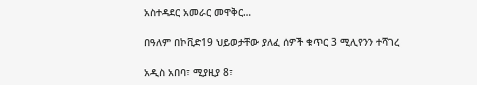አስተዳደር አመራር መዋቅር…

በዓለም በኮቪድ19 ህይወታቸው ያለፈ ሰዎች ቁጥር 3 ሚሊየንን ተሻገረ

አዲስ አበባ፣ ሚያዚያ 8፣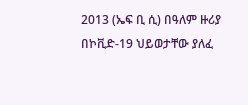2013 (ኤፍ ቢ ሲ) በዓለም ዙሪያ በኮቪድ-19 ህይወታቸው ያለፈ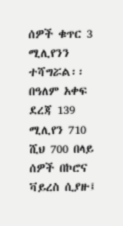ሰዎች ቁጥር 3 ሚሊየንን ተሻግሯል፡፡ በዓለም አቀፍ ደረጃ 139 ሚሊየን 710 ሺህ 700 በላይ ሰዎች በኮሮና ቫይረስ ሲያዙ፤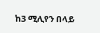ከ3 ሚሊየን በላይ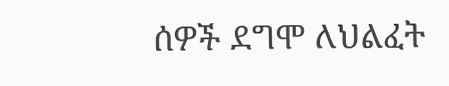ሰዎች ደግሞ ለህልፈት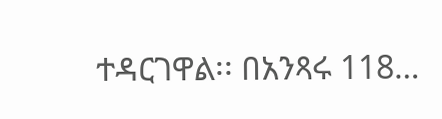ተዳርገዋል፡፡ በአንጻሩ 118…